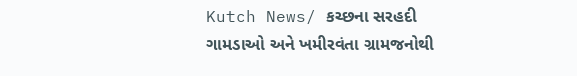Kutch News/ કચ્છના સરહદી ગામડાઓ અને ખમીરવંતા ગ્રામજનોથી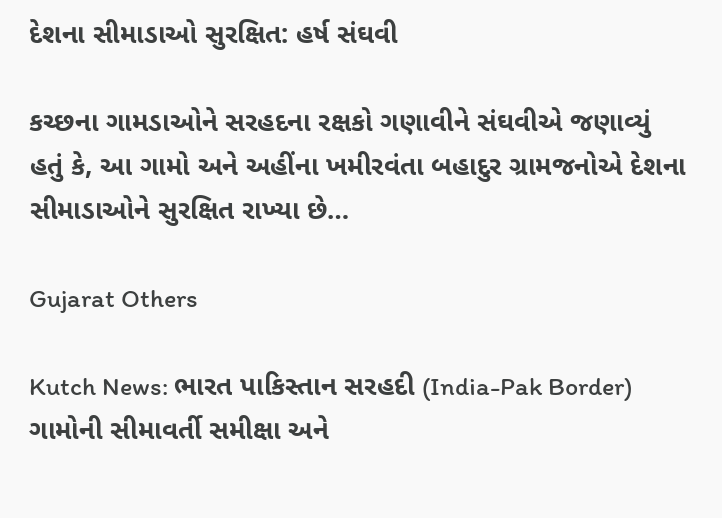દેશના સીમાડાઓ સુરક્ષિત: હર્ષ સંઘવી

કચ્છના ગામડાઓને સરહદના રક્ષકો ગણાવીને સંઘવીએ જણાવ્યું હતું કે, આ ગામો અને અહીંના ખમીરવંતા બહાદુર ગ્રામજનોએ દેશના સીમાડાઓને સુરક્ષિત રાખ્યા છે…

Gujarat Others

Kutch News: ભારત પાકિસ્તાન સરહદી (India-Pak Border) ગામોની સીમાવર્તી સમીક્ષા અને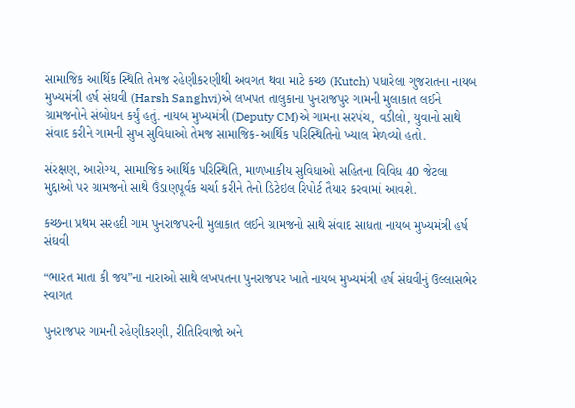સામાજિક આર્થિક સ્થિતિ તેમજ રહેણીકરણીથી અવગત થવા માટે કચ્છ (Kutch) પધારેલા ગુજરાતના નાયબ મુખ્યમંત્રી હર્ષ સંઘવી (Harsh Sanghvi)એ લખપત તાલુકાના પુનરાજપુર ગામની મુલાકાત લઈને ગ્રામજનોને સંબોધન કર્યું હતું. નાયબ મુખ્યમંત્રી (Deputy CM)એ ગામના સરપંચ, વડીલો, યુવાનો સાથે‌ સંવાદ કરીને ગામની સુખ સુવિધાઓ તેમજ સામાજિક-આર્થિક પરિસ્થિતિનો‌ ખ્યાલ મેળવ્યો હતો.

સંરક્ષણ, આરોગ્ય, સામાજિક આર્થિક પરિસ્થિતિ, માળખાકીય સુવિધાઓ સહિતના વિવિધ 40 જેટલા મુદ્દાઓ પર ગ્રામજનો સાથે ઉંડાણપૂર્વક ચર્ચા કરીને તેનો ડિટેઇલ રિપોર્ટ તૈયાર કરવામાં આવશે.

કચ્છના પ્રથમ સરહદી ગામ પુનરાજપરની મુલાકાત લઈને ગ્રામજનો‌ સાથે સંવાદ સાધતા નાયબ મુખ્યમંત્રી હર્ષ સંઘવી

“ભારત માતા કી જય”ના નારાઓ સાથે લખપતના પુનરાજપર ખાતે નાયબ મુખ્યમંત્રી હર્ષ સંઘવીનું ઉલ્લાસભેર સ્વાગત

પુનરાજપર ગામની રહેણીકરણી, રીતિરિવાજો અને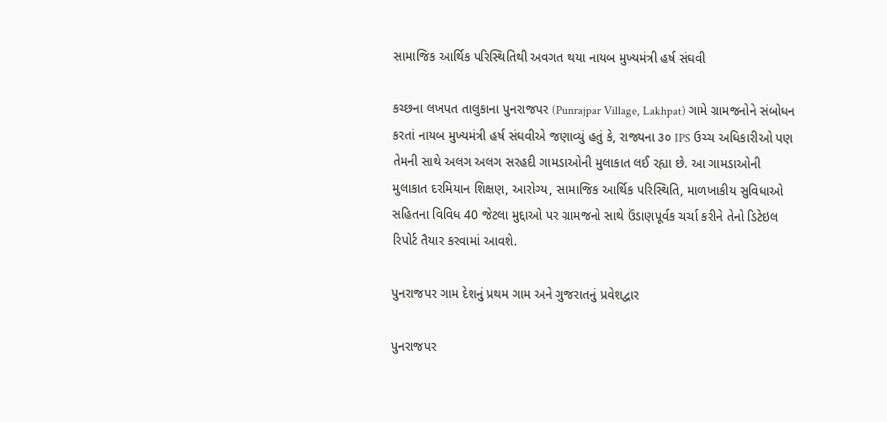સામાજિક આર્થિક પરિસ્થિતિથી અવગત થયા નાયબ મુખ્યમંત્રી હર્ષ સંઘવી

કચ્છના લખપત તાલુકાના પુનરાજપર (Punrajpar Village, Lakhpat) ગામે ગ્રામજનોને સંબોધન કરતાં નાયબ મુખ્યમંત્રી હર્ષ સંઘવીએ જણાવ્યું હતું કે, રાજ્યના ૩૦ IPS ઉચ્ચ અધિકારીઓ પણ તેમની સાથે અલગ અલગ સરહદી ગામડાઓની મુલાકાત લઈ રહ્યા છે. આ ગામડાઓની મુલાકાત દરમિયાન શિક્ષણ, આરોગ્ય, સામાજિક આર્થિક પરિસ્થિતિ, માળખાકીય સુવિધાઓ સહિતના વિવિધ 40 જેટલા મુદ્દાઓ પર ગ્રામજનો સાથે ઉંડાણપૂર્વક ચર્ચા કરીને તેનો ડિટેઇલ રિપોર્ટ તૈયાર કરવામાં આવશે.

પુનરાજપર ગામ દેશનું પ્રથમ ગામ અને ગુજરાતનું પ્રવેશદ્વાર

પુનરાજપર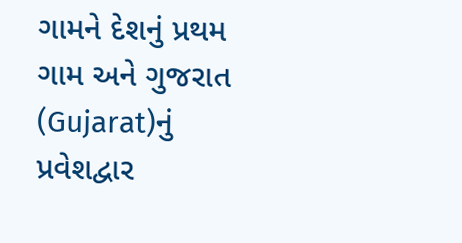ગામને દેશનું પ્રથમ ગામ અને ગુજરાત (Gujarat)નું પ્રવેશદ્વાર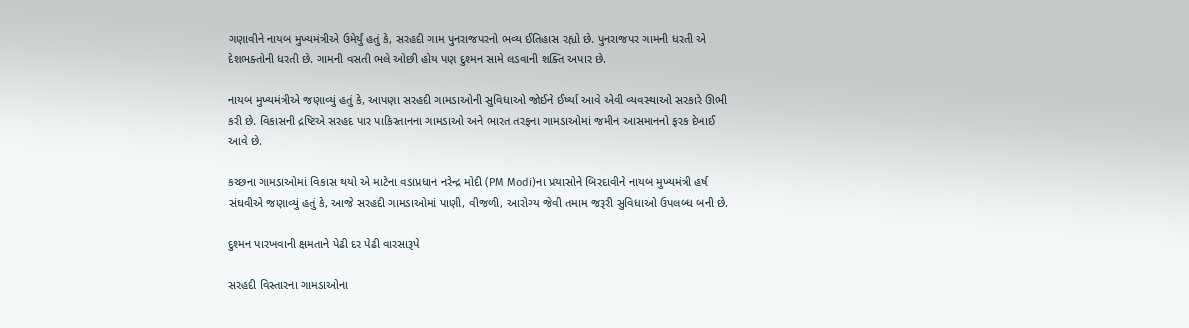ગણાવીને નાયબ મુખ્યમંત્રીએ ઉમેર્યું હતું કે, સરહદી ગામ પુનરાજપરનો ભવ્ય ઈતિહાસ રહ્યો છે. પુનરાજપર ગામની ધરતી એ દેશભક્તોની ધરતી છે. ગામની વસતી ભલે ઓછી હોય પણ દુશ્મન સામે લડવાની શક્તિ અપાર છે.

નાયબ મુખ્યમંત્રીએ જણાવ્યું હતું કે, આપણા સરહદી ગામડાઓની સુવિધાઓ જોઈને ઈર્ષ્યા આવે એવી વ્યવસ્થાઓ સરકારે ઊભી કરી છે. વિકાસની દ્રષ્ટિએ સરહદ પાર પાકિસ્તાનના ગામડાઓ અને ભારત તરફના ગામડાઓમાં જમીન આસમાનનો ફરક દેખાઈ આવે છે.

કચ્છના ગામડાઓમાં વિકાસ થયો એ માટેના વડાપ્રધાન નરેન્દ્ર મોદી (PM Modi)ના પ્રયાસોને બિરદાવીને નાયબ મુખ્યમંત્રી હર્ષ સંઘવીએ જણાવ્યું હતું કે, આજે સરહદી ગામડાઓમાં પાણી, વીજળી, આરોગ્ય જેવી તમામ જરૂરી સુવિધાઓ ઉપલબ્ધ બની છે.

દુશ્મન પારખવાની ક્ષમતાને પેઢી દર પેઢી વારસારૂપે

સરહદી વિસ્તારના ગામડાઓના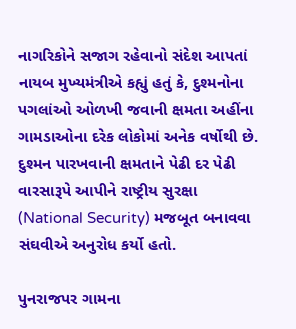નાગરિકોને સજાગ રહેવાનો સંદેશ આપતાં નાયબ મુખ્યમંત્રીએ કહ્યું હતું કે, દુશ્મનોના પગલાંઓ ઓળખી જવાની ક્ષમતા અહીંના ગામડાઓના દરેક લોકોમાં અનેક વર્ષોથી છે. દુશ્મન પારખવાની ક્ષમતાને પેઢી દર પેઢી વારસારૂપે આપીને રાષ્ટ્રીય સુરક્ષા (National Security) મજબૂત બનાવવા સંઘવીએ અનુરોધ કર્યો હતો.

પુનરાજપર ગામના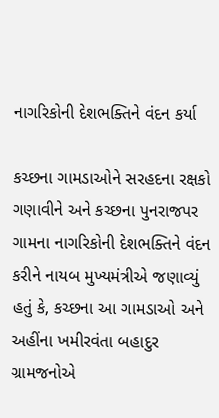નાગરિકોની દેશભક્તિને વંદન કર્યા

કચ્છના ગામડાઓને સરહદના રક્ષકો ગણાવીને અને કચ્છના પુનરાજપર ગામના નાગરિકોની દેશભક્તિને વંદન કરીને નાયબ મુખ્યમંત્રીએ જણાવ્યું હતું કે, કચ્છના આ ગામડાઓ અને અહીંના ખમીરવંતા બહાદુર ગ્રામજનોએ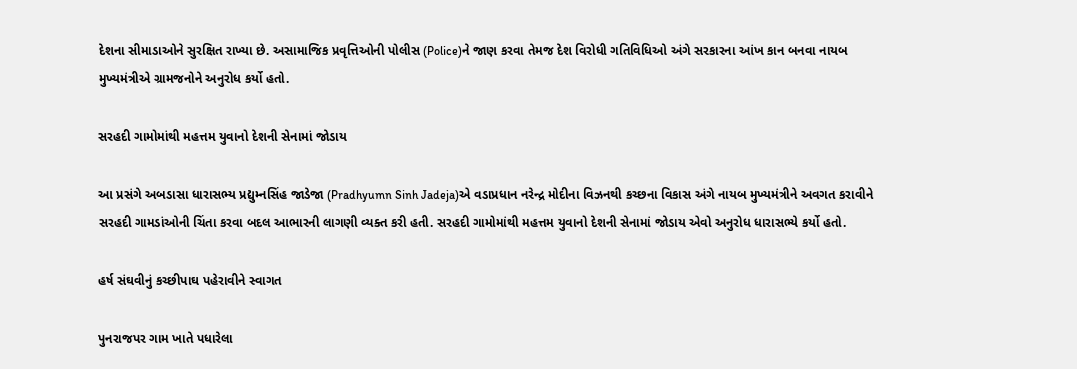દેશના સીમાડાઓને સુરક્ષિત રાખ્યા છે. અસામાજિક પ્રવૃત્તિઓની પોલીસ (Police)ને જાણ કરવા તેમજ દેશ વિરોધી ગતિવિધિઓ અંગે સરકારના આંખ કાન બનવા નાયબ મુખ્યમંત્રીએ ગ્રામજનોને અનુરોધ કર્યો હતો.

સરહદી ગામોમાંથી મહત્તમ યુવાનો દેશની સેનામાં જોડાય

આ પ્રસંગે અબડાસા ધારાસભ્ય પ્રદ્યુમ્નસિંહ જાડેજા (Pradhyumn Sinh Jadeja)એ વડાપ્રધાન નરેન્દ્ર મોદીના વિઝનથી કચ્છના વિકાસ અંગે નાયબ મુખ્યમંત્રીને અવગત કરાવીને સરહદી ગામડાંઓની ચિંતા કરવા બદલ આભારની લાગણી વ્યક્ત કરી હતી. સરહદી ગામોમાંથી મહત્તમ યુવાનો દેશની સેનામાં જોડાય એવો અનુરોધ ધારાસભ્યે કર્યો હતો.

હર્ષ સંઘવીનું કચ્છીપાઘ પહેરાવીને સ્વાગત

પુનરાજપર ગામ ખાતે પધારેલા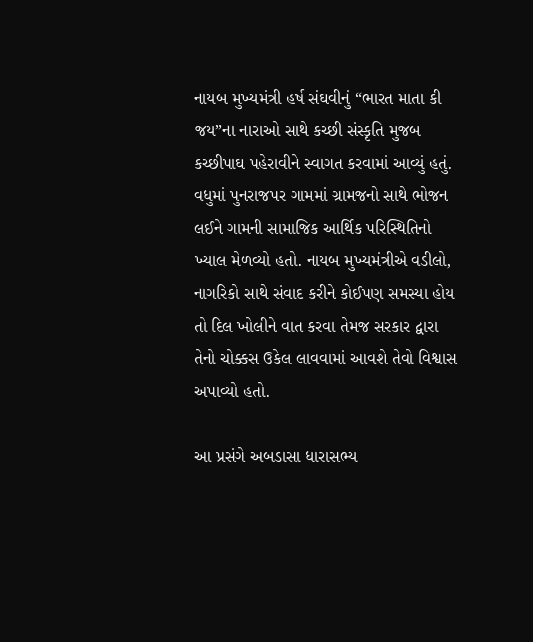નાયબ મુખ્યમંત્રી હર્ષ સંઘવીનું “ભારત માતા કી જય”ના નારાઓ સાથે કચ્છી સંસ્કૃતિ મુજબ કચ્છીપાઘ પહેરાવીને સ્વાગત કરવામાં આવ્યું હતું. વધુમાં પુનરાજપર ગામમાં ગ્રામજનો‌ સાથે ભોજન લઈને ગામની સામાજિક આર્થિક પરિસ્થિતિનો ખ્યાલ મેળવ્યો હતો. નાયબ મુખ્યમંત્રીએ વડીલો, નાગરિકો સાથે સંવાદ કરીને કોઈપણ સમસ્યા હોય તો દિલ ખોલીને વાત કરવા તેમજ સરકાર દ્વારા તેનો ચોક્કસ ઉકેલ લાવવામાં આવશે તેવો વિશ્વાસ અપાવ્યો હતો.

આ પ્રસંગે અબડાસા ધારાસભ્ય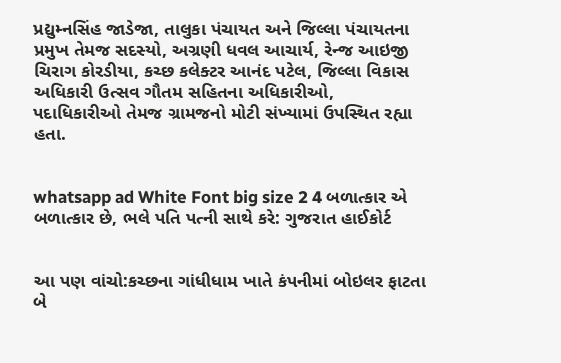પ્રદ્યુમ્નસિંહ જાડેજા, તાલુકા પંચાયત અને જિલ્લા પંચાયતના પ્રમુખ તેમજ સદસ્યો, અગ્રણી ધવલ આચાર્ય, રેન્જ આઇજી ચિરાગ કોરડીયા, કચ્છ કલેક્ટર આનંદ પટેલ, જિલ્લા વિકાસ અધિકારી ઉત્સવ ગૌતમ સહિતના અધિકારીઓ, પદાધિકારીઓ તેમજ ગ્રામજનો મોટી સંખ્યામાં ઉપસ્થિત રહ્યા હતા.


whatsapp ad White Font big size 2 4 બળાત્કાર એ બળાત્કાર છે, ભલે પતિ પત્ની સાથે કરે: ગુજરાત હાઈકોર્ટ


આ પણ વાંચો:કચ્છના ગાંધીધામ ખાતે કંપનીમાં બોઇલર ફાટતા બે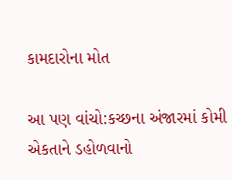કામદારોના મોત

આ પણ વાંચો:કચ્છના અંજારમાં કોમી એકતાને ડહોળવાનો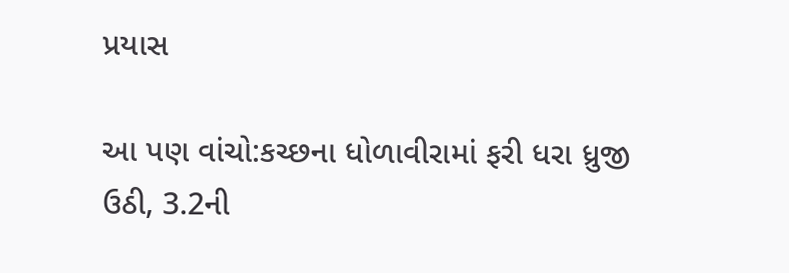પ્રયાસ

આ પણ વાંચો:કચ્છના ધોળાવીરામાં ફરી ધરા ધ્રુજી ઉઠી, 3.2ની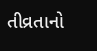તીવ્રતાનો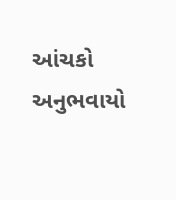આંચકો અનુભવાયો